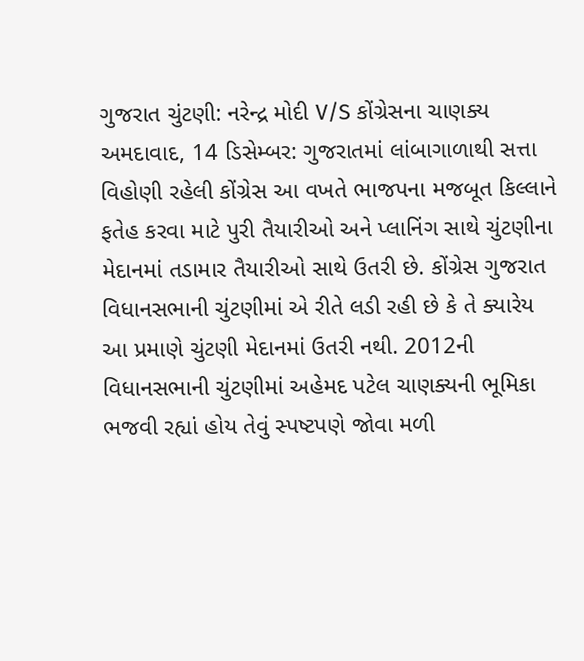ગુજરાત ચુંટણી: નરેન્દ્ર મોદી V/S કોંગ્રેસના ચાણક્ય
અમદાવાદ, 14 ડિસેમ્બર: ગુજરાતમાં લાંબાગાળાથી સત્તા વિહોણી રહેલી કોંગ્રેસ આ વખતે ભાજપના મજબૂત કિલ્લાને ફતેહ કરવા માટે પુરી તૈયારીઓ અને પ્લાનિંગ સાથે ચુંટણીના મેદાનમાં તડામાર તૈયારીઓ સાથે ઉતરી છે. કોંગ્રેસ ગુજરાત વિધાનસભાની ચુંટણીમાં એ રીતે લડી રહી છે કે તે ક્યારેય આ પ્રમાણે ચુંટણી મેદાનમાં ઉતરી નથી. 2012ની વિધાનસભાની ચુંટણીમાં અહેમદ પટેલ ચાણક્યની ભૂમિકા ભજવી રહ્યાં હોય તેવું સ્પષ્ટપણે જોવા મળી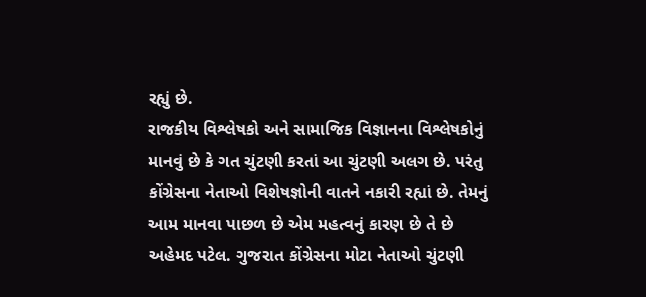રહ્યું છે.
રાજકીય વિશ્લેષકો અને સામાજિક વિજ્ઞાનના વિશ્લેષકોનું માનવું છે કે ગત ચુંટણી કરતાં આ ચુંટણી અલગ છે. પરંતુ કોંગ્રેસના નેતાઓ વિશેષજ્ઞોની વાતને નકારી રહ્યાં છે. તેમનું આમ માનવા પાછળ છે એમ મહત્વનું કારણ છે તે છે અહેમદ પટેલ. ગુજરાત કોંગ્રેસના મોટા નેતાઓ ચુંટણી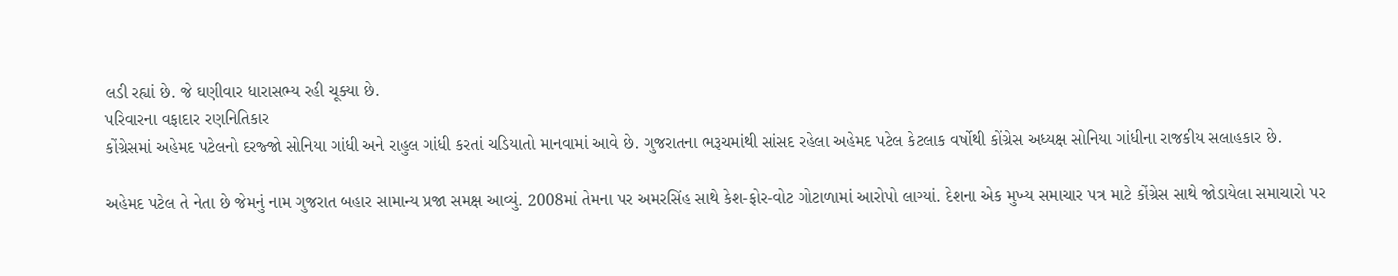લડી રહ્યાં છે. જે ઘણીવાર ધારાસભ્ય રહી ચૂક્યા છે.
પરિવારના વફાદાર રણનિતિકાર
કોંગ્રેસમાં અહેમદ પટેલનો દરજ્જો સોનિયા ગાંધી અને રાહુલ ગાંધી કરતાં ચડિયાતો માનવામાં આવે છે. ગુજરાતના ભરૂચમાંથી સાંસદ રહેલા અહેમદ પટેલ કેટલાક વર્ષોથી કોંગ્રેસ અધ્યક્ષ સોનિયા ગાંધીના રાજકીય સલાહકાર છે.

અહેમદ પટેલ તે નેતા છે જેમનું નામ ગુજરાત બહાર સામાન્ય પ્રજા સમક્ષ આવ્યું. 2008માં તેમના પર અમરસિંહ સાથે કેશ-ફોર-વોટ ગોટાળામાં આરોપો લાગ્યાં. દેશના એક મુખ્ય સમાચાર પત્ર માટે કોંગ્રેસ સાથે જોડાયેલા સમાચારો પર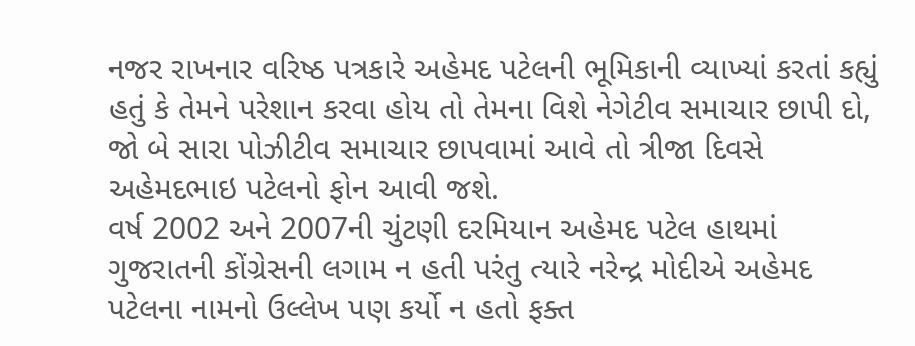નજર રાખનાર વરિષ્ઠ પત્રકારે અહેમદ પટેલની ભૂમિકાની વ્યાખ્યાં કરતાં કહ્યું હતું કે તેમને પરેશાન કરવા હોય તો તેમના વિશે નેગેટીવ સમાચાર છાપી દો, જો બે સારા પોઝીટીવ સમાચાર છાપવામાં આવે તો ત્રીજા દિવસે અહેમદભાઇ પટેલનો ફોન આવી જશે.
વર્ષ 2002 અને 2007ની ચુંટણી દરમિયાન અહેમદ પટેલ હાથમાં ગુજરાતની કોંગ્રેસની લગામ ન હતી પરંતુ ત્યારે નરેન્દ્ર મોદીએ અહેમદ પટેલના નામનો ઉલ્લેખ પણ કર્યો ન હતો ફક્ત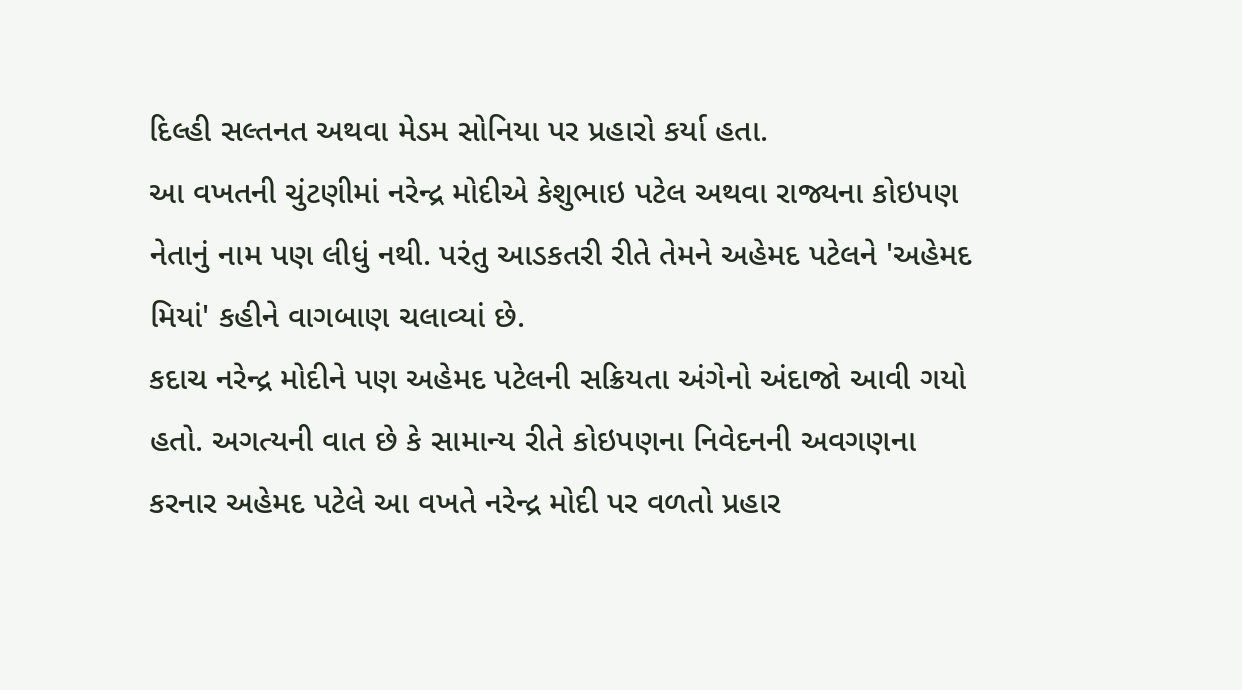દિલ્હી સલ્તનત અથવા મેડમ સોનિયા પર પ્રહારો કર્યા હતા.
આ વખતની ચુંટણીમાં નરેન્દ્ર મોદીએ કેશુભાઇ પટેલ અથવા રાજ્યના કોઇપણ નેતાનું નામ પણ લીધું નથી. પરંતુ આડકતરી રીતે તેમને અહેમદ પટેલને 'અહેમદ મિયાં' કહીને વાગબાણ ચલાવ્યાં છે.
કદાચ નરેન્દ્ર મોદીને પણ અહેમદ પટેલની સક્રિયતા અંગેનો અંદાજો આવી ગયો હતો. અગત્યની વાત છે કે સામાન્ય રીતે કોઇપણના નિવેદનની અવગણના કરનાર અહેમદ પટેલે આ વખતે નરેન્દ્ર મોદી પર વળતો પ્રહાર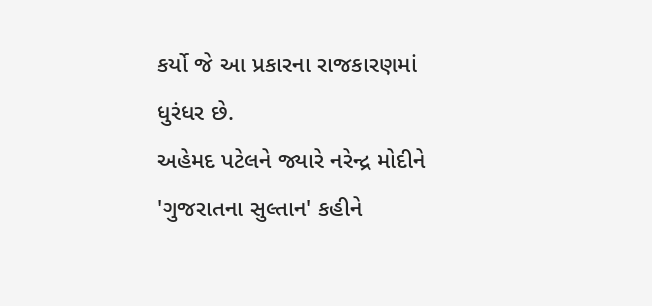કર્યો જે આ પ્રકારના રાજકારણમાં ધુરંધર છે.
અહેમદ પટેલને જ્યારે નરેન્દ્ર મોદીને 'ગુજરાતના સુલ્તાન' કહીને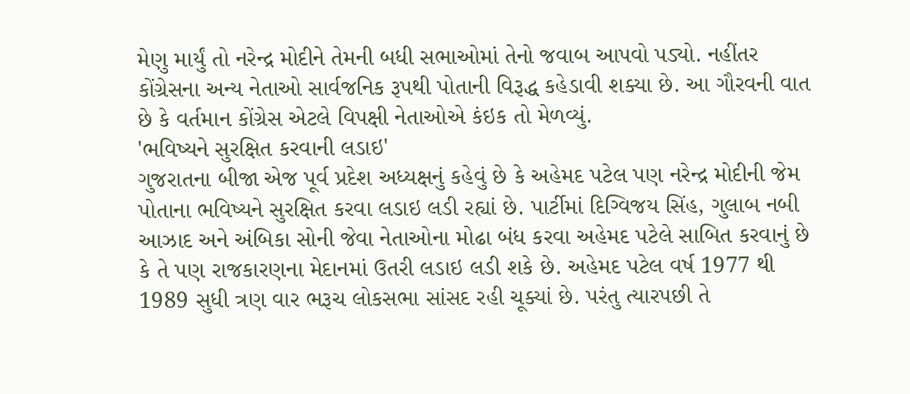મેણુ માર્યું તો નરેન્દ્ર મોદીને તેમની બધી સભાઓમાં તેનો જવાબ આપવો પડ્યો. નહીંતર કોંગ્રેસના અન્ય નેતાઓ સાર્વજનિક રૂપથી પોતાની વિરૂદ્ધ કહેડાવી શક્યા છે. આ ગૌરવની વાત છે કે વર્તમાન કોંગ્રેસ એટલે વિપક્ષી નેતાઓએ કંઇક તો મેળવ્યું.
'ભવિષ્યને સુરક્ષિત કરવાની લડાઇ'
ગુજરાતના બીજા એજ પૂર્વ પ્રદેશ અધ્યક્ષનું કહેવું છે કે અહેમદ પટેલ પણ નરેન્દ્ર મોદીની જેમ પોતાના ભવિષ્યને સુરક્ષિત કરવા લડાઇ લડી રહ્યાં છે. પાર્ટીમાં દિગ્વિજય સિંહ, ગુલાબ નબી આઝાદ અને અંબિકા સોની જેવા નેતાઓના મોઢા બંધ કરવા અહેમદ પટેલે સાબિત કરવાનું છે કે તે પણ રાજકારણના મેદાનમાં ઉતરી લડાઇ લડી શકે છે. અહેમદ પટેલ વર્ષ 1977 થી 1989 સુધી ત્રણ વાર ભરૂચ લોકસભા સાંસદ રહી ચૂક્યાં છે. પરંતુ ત્યારપછી તે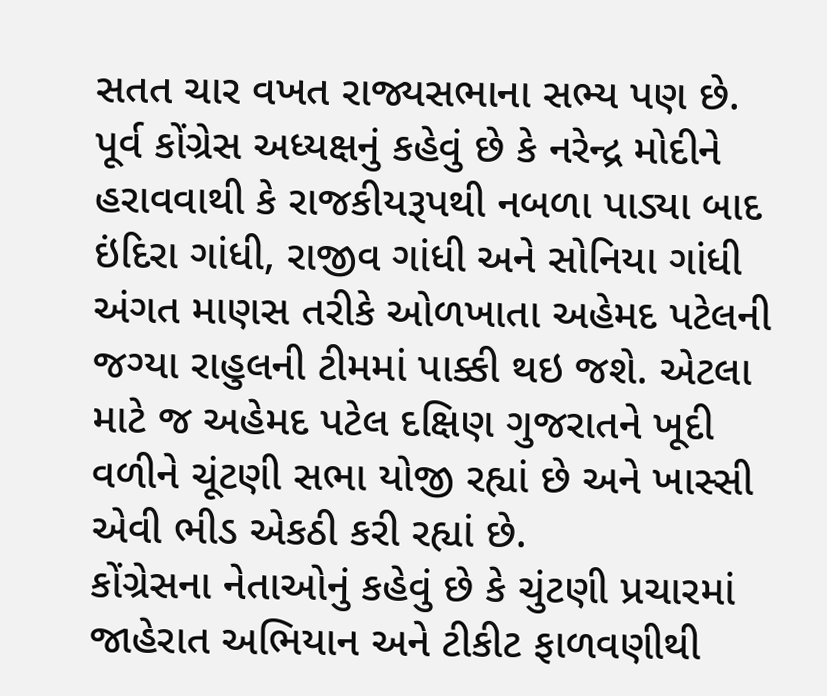સતત ચાર વખત રાજ્યસભાના સભ્ય પણ છે.
પૂર્વ કોંગ્રેસ અધ્યક્ષનું કહેવું છે કે નરેન્દ્ર મોદીને હરાવવાથી કે રાજકીયરૂપથી નબળા પાડ્યા બાદ ઇંદિરા ગાંધી, રાજીવ ગાંધી અને સોનિયા ગાંધી અંગત માણસ તરીકે ઓળખાતા અહેમદ પટેલની જગ્યા રાહુલની ટીમમાં પાક્કી થઇ જશે. એટલા માટે જ અહેમદ પટેલ દક્ષિણ ગુજરાતને ખૂદી વળીને ચૂંટણી સભા યોજી રહ્યાં છે અને ખાસ્સી એવી ભીડ એકઠી કરી રહ્યાં છે.
કોંગ્રેસના નેતાઓનું કહેવું છે કે ચુંટણી પ્રચારમાં જાહેરાત અભિયાન અને ટીકીટ ફાળવણીથી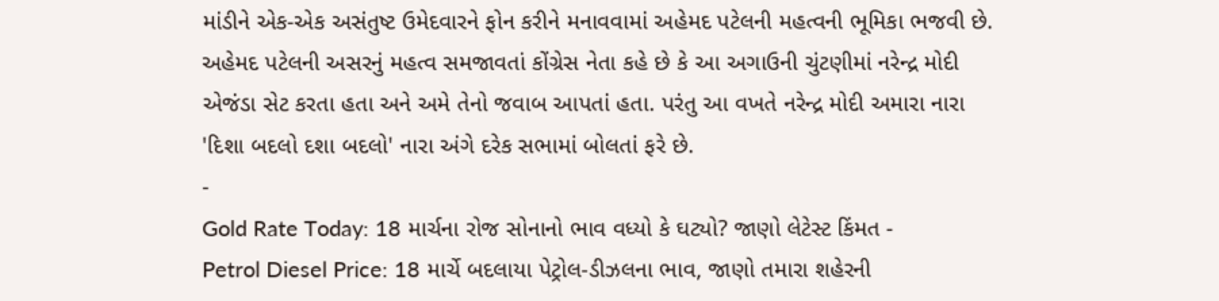માંડીને એક-એક અસંતુષ્ટ ઉમેદવારને ફોન કરીને મનાવવામાં અહેમદ પટેલની મહત્વની ભૂમિકા ભજવી છે.
અહેમદ પટેલની અસરનું મહત્વ સમજાવતાં કોંગ્રેસ નેતા કહે છે કે આ અગાઉની ચુંટણીમાં નરેન્દ્ર મોદી એજંડા સેટ કરતા હતા અને અમે તેનો જવાબ આપતાં હતા. પરંતુ આ વખતે નરેન્દ્ર મોદી અમારા નારા 'દિશા બદલો દશા બદલો' નારા અંગે દરેક સભામાં બોલતાં ફરે છે.
-
Gold Rate Today: 18 માર્ચના રોજ સોનાનો ભાવ વધ્યો કે ઘટ્યો? જાણો લેટેસ્ટ કિંમત -
Petrol Diesel Price: 18 માર્ચે બદલાયા પેટ્રોલ-ડીઝલના ભાવ, જાણો તમારા શહેરની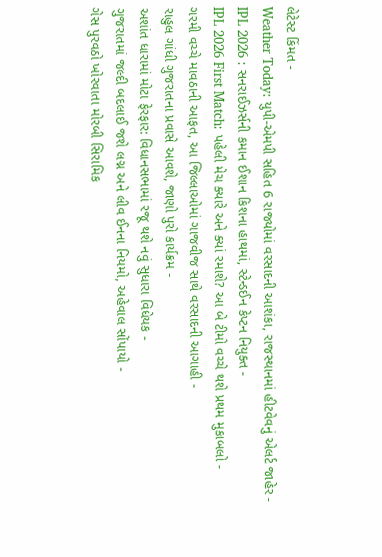લેટેસ્ટ કિંમત -
Weather Today: યુપી-એમપી સહિત 6 રાજ્યોમાં વરસાદની આશંકા, રાજસ્થાનમાં હીટવેવનું એલર્ટ જાહેર -
IPL 2026 : સનરાઈઝર્સની કમાન ઈશાન કિશના હાથમાં, સ્ટેન્ડઈન કેપ્ટન નિયુક્ત -
IPL 2026 First Match: પહેલી મેચ ક્યારે અને ક્યાં રમાશે? આ બે ટીમો વચ્ચે થશે પ્રથમ મુકાબલો -
ગરમી વચ્ચે માવઠાની આફત, આ જિલ્લાઓમાં ગાજવીજ સાથે વરસાદની આગાહી -
રાહુલ ગાંધી ગુજરાતના પ્રવાસે આવશે, જાણો પુરો કાર્યક્રમ -
અશાંત ધારામાં મોટા ફેરફાર: વિધાનસભામાં રજૂ થશે નવું સુધારા વિધેયક -
ગુજરાતમાં જલ્દી બદલાઈ જશે લગ્ન અને લીવ ઈનના નિયમો, અહેવાલ સોંપાયો -
ગેસ પુરવઠો ખોરવાતા મોરબી સિરામિક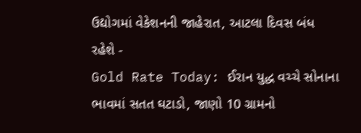ઉદ્યોગમાં વેકેશનની જાહેરાત, આટલા દિવસ બંધ રહેશે -
Gold Rate Today: ઈરાન યુદ્ધ વચ્ચે સોનાના ભાવમાં સતત ઘટાડો, જાણો 10 ગ્રામનો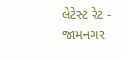લેટેસ્ટ રેટ -
જામનગર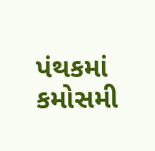પંથકમાં કમોસમી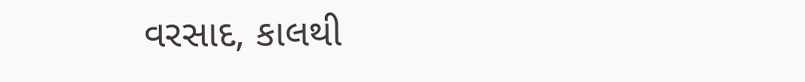વરસાદ, કાલથી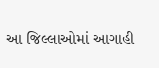આ જિલ્લાઓમાં આગાહી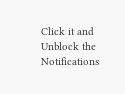Click it and Unblock the Notifications